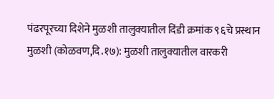पंढरपूरच्या दिशेने मुळशी तालुक्यातील दिंडी क्रमांक ९६चे प्रस्थान
मुळशी (कोळवण,दि.१७): मुळशी तालुक्यातील वारकरी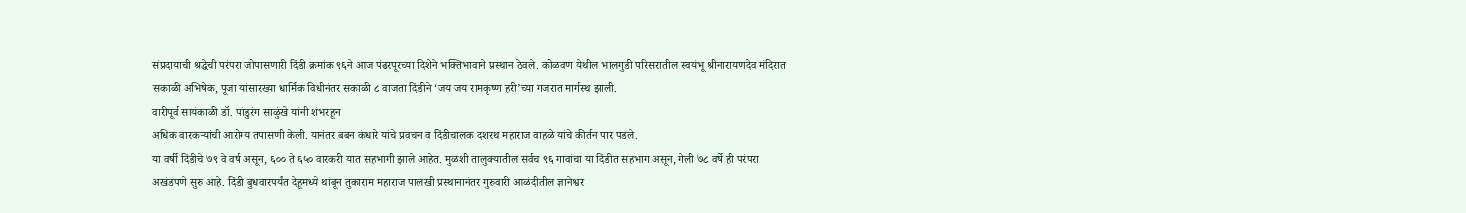संप्रदायाची श्रद्धेची परंपरा जोपासणारी दिंडी क्रमांक ९६ने आज पंढरपूरच्या दिशेने भक्तिभावाने प्रस्थान ठेवले. कोळवण येथील भालगुडी परिसरातील स्वयंभू श्रीनारायणदेव मंदिरात सकाळी अभिषेक, पूजा यांसारख्या धार्मिक विधीनंतर सकाळी ८ वाजता दिंडीने ‘जय जय रामकृष्ण हरी’च्या गजरात मार्गस्थ झाली.
वारीपूर्व सायंकाळी डॉ. पांडुरंग साळुंखे यांनी शंभरहून
अधिक वारकऱ्यांची आरोग्य तपासणी केली. यानंतर बबन कंधारे यांचे प्रवचन व दिंडीचालक दशरथ महाराज वाहळे यांचे कीर्तन पार पडले.
या वर्षी दिंडीचे ७९ वे वर्ष असून, ६०० ते ६५० वारकरी यात सहभागी झाले आहेत. मुळशी तालुक्यातील सर्वच ९६ गावांचा या दिंडीत सहभाग असून, गेली ७८ वर्षे ही परंपरा अखंडपणे सुरु आहे. दिंडी बुधवारपर्यंत देहूमध्ये थांबून तुकाराम महाराज पालखी प्रस्थानानंतर गुरुवारी आळंदीतील ज्ञानेश्वर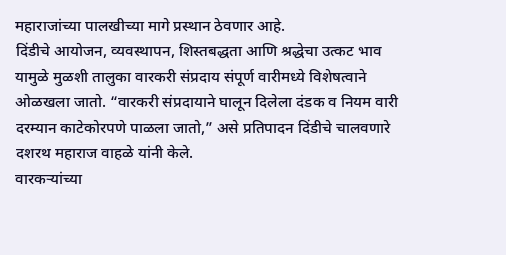महाराजांच्या पालखीच्या मागे प्रस्थान ठेवणार आहे.
दिंडीचे आयोजन, व्यवस्थापन, शिस्तबद्धता आणि श्रद्धेचा उत्कट भाव यामुळे मुळशी तालुका वारकरी संप्रदाय संपूर्ण वारीमध्ये विशेषत्वाने ओळखला जातो. “वारकरी संप्रदायाने घालून दिलेला दंडक व नियम वारी दरम्यान काटेकोरपणे पाळला जातो,” असे प्रतिपादन दिंडीचे चालवणारे दशरथ महाराज वाहळे यांनी केले.
वारकऱ्यांच्या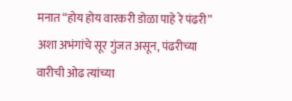मनात “होय होय वारकरी डोळा पाहे रे पंढरी” अशा अभंगांचे सूर गुंजत असून, पंढरीच्या वारीची ओढ त्यांच्या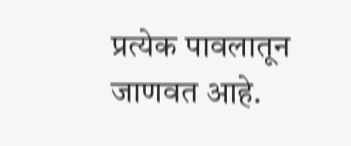प्रत्येक पावलातून जाणवत आहे.